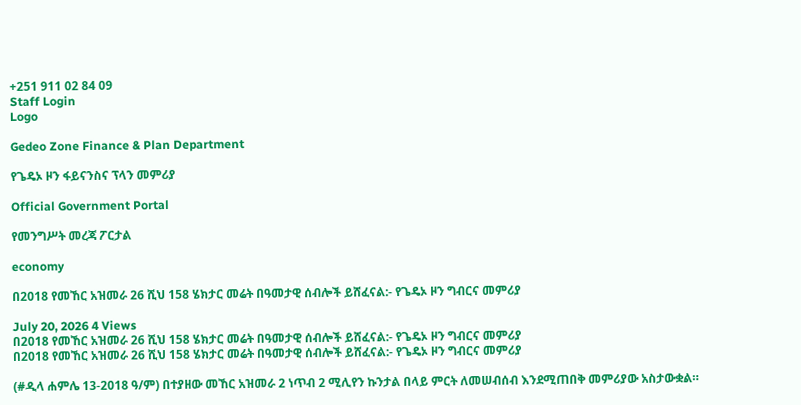+251 911 02 84 09
Staff Login
Logo

Gedeo Zone Finance & Plan Department

የጌዴኦ ዞን ፋይናንስና ፕላን መምሪያ

Official Government Portal

የመንግሥት መረጃ ፖርታል

economy

በ2018 የመኸር አዝመራ 26 ሺህ 158 ሄክታር መሬት በዓመታዊ ሰብሎች ይሸፈናል:- የጌዴኦ ዞን ግብርና መምሪያ

July 20, 2026 4 Views
በ2018 የመኸር አዝመራ 26 ሺህ 158 ሄክታር መሬት በዓመታዊ ሰብሎች ይሸፈናል:- የጌዴኦ ዞን ግብርና መምሪያ
በ2018 የመኸር አዝመራ 26 ሺህ 158 ሄክታር መሬት በዓመታዊ ሰብሎች ይሸፈናል:- የጌዴኦ ዞን ግብርና መምሪያ

(#ዲላ ሐምሌ 13-2018 ዓ/ም) በተያዘው መኸር አዝመራ 2 ነጥብ 2 ሚሊየን ኩንታል በላይ ምርት ለመሠብሰብ እንደሚጠበቅ መምሪያው አስታውቋል።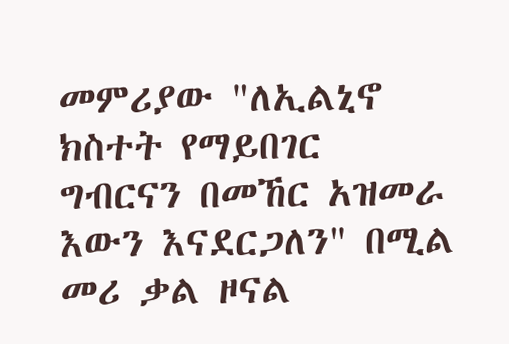መምሪያው "ለኢልኒኖ ክስተት የማይበገር ግብርናን በመኸር አዝመራ እውን እናደርጋለን" በሚል መሪ ቃል ዞናል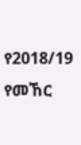የ2018/19 የመኸር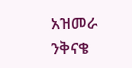አዝመራ ንቅናቄ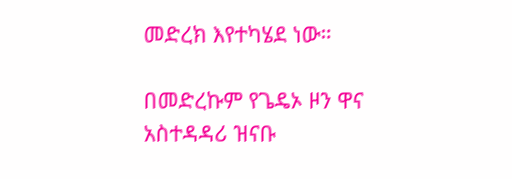መድረክ እየተካሄደ ነው።

በመድረኩም የጌዴኦ ዞን ዋና አስተዳዳሪ ዝናቡ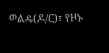ወልዴ(ዶ/ር)፣ የዞኑ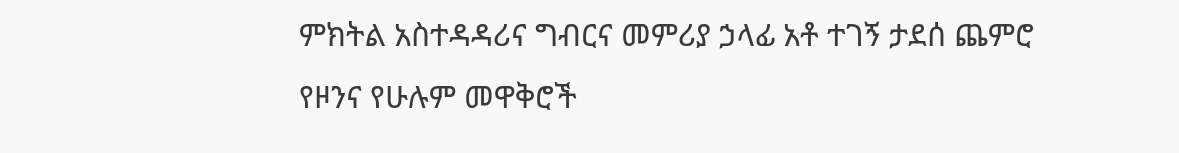ምክትል አስተዳዳሪና ግብርና መምሪያ ኃላፊ አቶ ተገኝ ታደሰ ጨምሮ የዞንና የሁሉም መዋቅሮች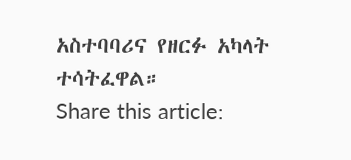አስተባባሪና የዘርፉ አካላት ተሳትፈዋል።
Share this article: